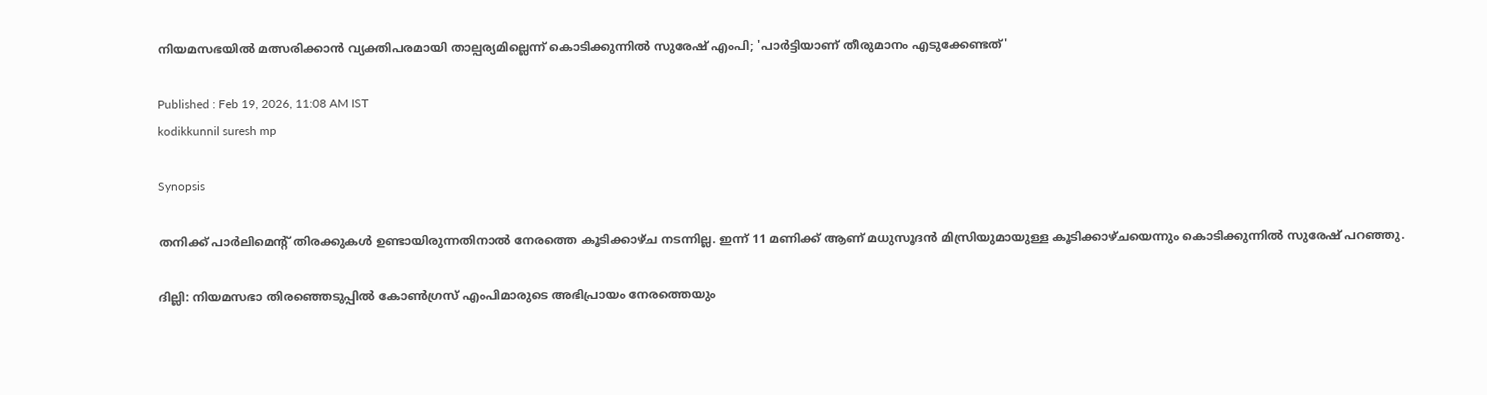നിയമസഭയിൽ മത്സരിക്കാൻ വ്യക്തിപരമായി താല്പര്യമില്ലെന്ന് കൊടിക്കുന്നിൽ സുരേഷ് എംപി; 'പാർട്ടിയാണ് തീരുമാനം എടുക്കേണ്ടത്'

Published : Feb 19, 2026, 11:08 AM IST
kodikkunnil suresh mp

Synopsis

തനിക്ക് പാർലിമെന്റ് തിരക്കുകൾ ഉണ്ടായിരുന്നതിനാൽ നേരത്തെ കൂടിക്കാഴ്ച നടന്നില്ല. ഇന്ന് 11 മണിക്ക് ആണ് മധുസൂദൻ മിസ്രിയുമായുള്ള കൂടിക്കാഴ്ചയെന്നും കൊടിക്കുന്നിൽ സുരേഷ് പറഞ്ഞു.

ദില്ലി: നിയമസഭാ തിരഞ്ഞെടുപ്പിൽ കോൺഗ്രസ് എംപിമാരുടെ അഭിപ്രായം നേരത്തെയും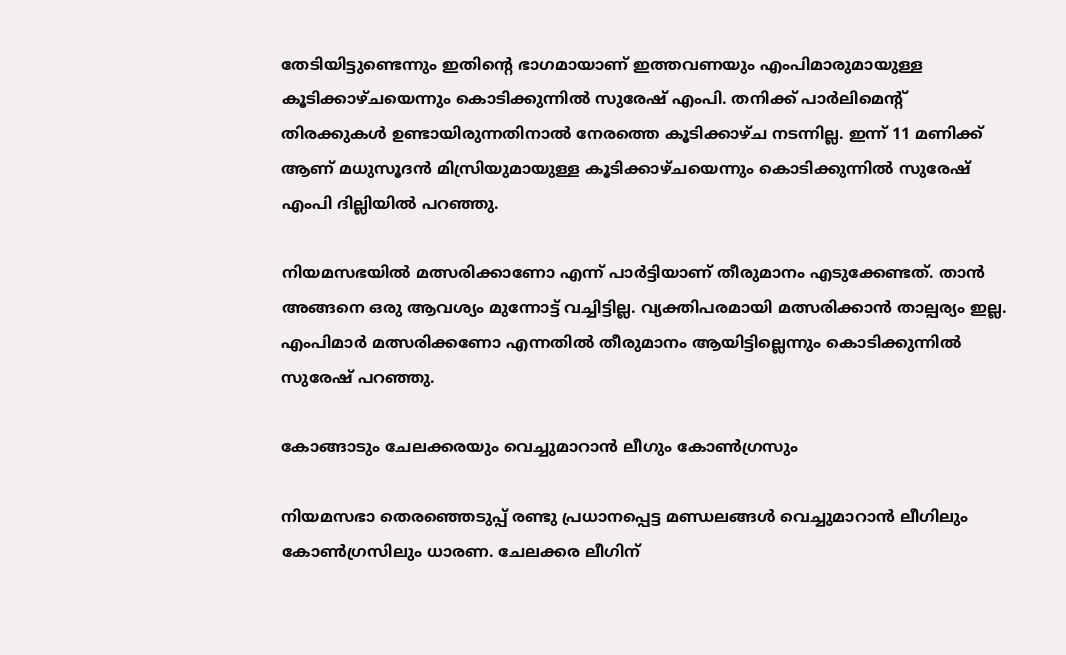തേടിയിട്ടുണ്ടെന്നും ഇതിന്റെ ഭാഗമായാണ് ഇത്തവണയും എംപിമാരുമായുള്ള കൂടിക്കാഴ്ചയെന്നും കൊടിക്കുന്നിൽ സുരേഷ് എംപി. തനിക്ക് പാർലിമെന്റ് തിരക്കുകൾ ഉണ്ടായിരുന്നതിനാൽ നേരത്തെ കൂടിക്കാഴ്ച നടന്നില്ല. ഇന്ന് 11 മണിക്ക് ആണ് മധുസൂദൻ മിസ്രിയുമായുള്ള കൂടിക്കാഴ്ചയെന്നും കൊടിക്കുന്നിൽ സുരേഷ് എംപി ദില്ലിയിൽ പറഞ്ഞു.

നിയമസഭയിൽ മത്സരിക്കാണോ എന്ന് പാർട്ടിയാണ് തീരുമാനം എടുക്കേണ്ടത്. താൻ അങ്ങനെ ഒരു ആവശ്യം മുന്നോട്ട് വച്ചിട്ടില്ല. വ്യക്തിപരമായി മത്സരിക്കാൻ താല്പര്യം ഇല്ല. എംപിമാർ മത്സരിക്കണോ എന്നതിൽ തീരുമാനം ആയിട്ടില്ലെന്നും കൊടിക്കുന്നിൽ സുരേഷ് പറഞ്ഞു.

കോങ്ങാടും ചേലക്കരയും വെച്ചുമാറാൻ ലീഗും കോൺഗ്രസും

നിയമസഭാ തെരഞ്ഞെടുപ്പ് രണ്ടു പ്രധാനപ്പെട്ട മണ്ഡലങ്ങൾ വെച്ചുമാറാൻ ലീഗിലും കോൺഗ്രസിലും ധാരണ. ചേലക്കര ലീഗിന്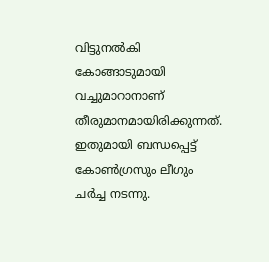വിട്ടുനൽകി കോങ്ങാടുമായി വച്ചുമാറാനാണ് തീരുമാനമായിരിക്കുന്നത്. ഇതുമായി ബന്ധപ്പെട്ട് കോൺഗ്രസും ലീഗും ചർച്ച നടന്നു.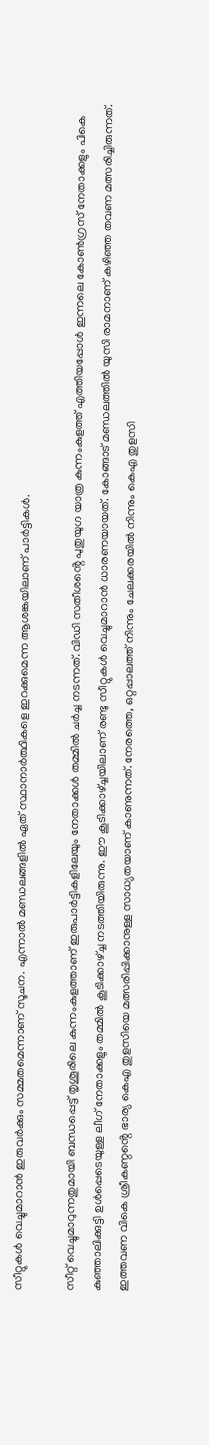സീറ്റുകൾ വെച്ചുമാറാൻ ഇരുവർക്കും സമ്മതമെന്നാണ് സൂചന. എന്നാൽ മണ്ഡലങ്ങളിൽ ഏത് സ്ഥാനാർത്ഥികളെ ഇറക്കുമെന്ന ആശങ്കയിലാണ് പാർട്ടികൾ.

സീറ്റ് വെച്ചുമാറുന്നതുമായി ബന്ധപ്പെട്ട് തൃശൂരിലെ കുന്നംകുളത്താണ് ഇരുപാർട്ടികളിലേയും നേതാക്കൾ തമ്മിൽ ചർച്ച നടന്നത്. വിഡി സതീശൻ്റെ പുതുയുഗ യാത്ര കുന്നംകുളത്ത് എത്തിയപ്പോൾ ഇന്നലെ കോൺഗ്രസ് നേതാക്കളും പികെ കുഞ്ഞാലിക്കുട്ടി ഉൾപ്പെടെയുള്ള ലീഗ് നേതാക്കളും തമ്മിൽ കൂടിക്കാഴ്ച്ച നടത്തിയിരുന്നു. ഈ കൂടിക്കാഴ്ച്ചയിലാണ് രണ്ടു സീറ്റുകൾ വെച്ചുമാറാൻ ധാരണയായത്. കോങ്ങാട് മണ്ഡലത്തിൽ യുസി രാമനാണ് കഴിഞ്ഞ തവണ മത്സരിച്ചിരുന്നത്. ഇത്തവണ വികെ ശ്രീകണ്ഠൻ്റെ ഭാര്യ കെഎ തുളസിയെ മത്സരിപ്പിക്കാനുള്ള സാധ്യതയാണ് കാണുന്നത്. നേരത്തെ, ഒറ്റപ്പാലത്ത് നിന്നും ചേലക്കരയിൽ നിന്നും കെഎ തുളസി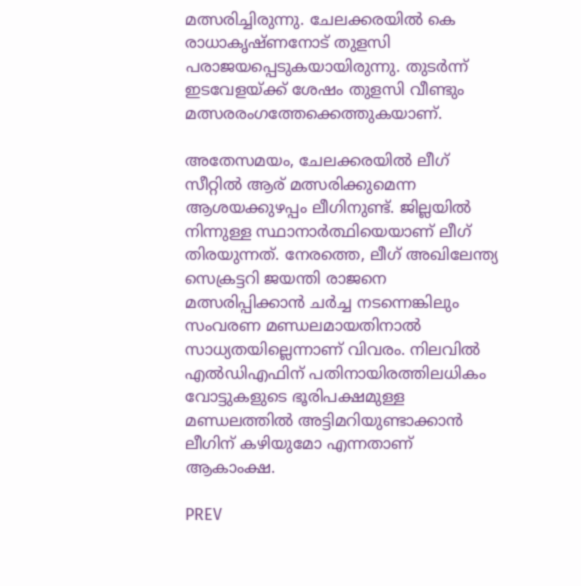മത്സരിച്ചിരുന്നു. ചേലക്കരയിൽ കെ രാധാകൃഷ്ണനോട് തുളസി പരാജയപ്പെടുകയായിരുന്നു. തുടർന്ന് ഇടവേളയ്ക്ക് ശേഷം തുളസി വീണ്ടും മത്സരരംഗത്തേക്കെത്തുകയാണ്.

അതേസമയം, ചേലക്കരയിൽ ലീഗ് സീറ്റിൽ ആര് മത്സരിക്കുമെന്ന ആശയക്കുഴപ്പം ലീഗിനുണ്ട്. ജില്ലയിൽ നിന്നുള്ള സ്ഥാനാർത്ഥിയെയാണ് ലീഗ് തിരയുന്നത്. നേരത്തെ, ലീഗ് അഖിലേന്ത്യ സെക്രട്ടറി ജയന്തി രാജനെ മത്സരിപ്പിക്കാൻ ചർച്ച നടന്നെങ്കിലും സംവരണ മണ്ഡലമായതിനാൽ സാധ്യതയില്ലെന്നാണ് വിവരം. നിലവിൽ എൽഡിഎഫിന് പതിനായിരത്തിലധികം വോട്ടുകളുടെ ഭൂരിപക്ഷമുള്ള മണ്ഡലത്തിൽ അട്ടിമറിയുണ്ടാക്കാൻ ലീഗിന് കഴിയുമോ എന്നതാണ് ആകാംക്ഷ.

PREV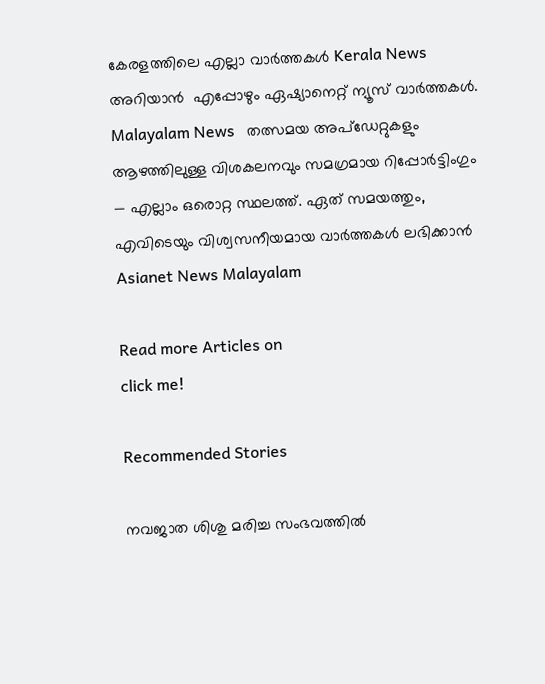കേരളത്തിലെ എല്ലാ വാർത്തകൾ Kerala News അറിയാൻ  എപ്പോഴും ഏഷ്യാനെറ്റ് ന്യൂസ് വാർത്തകൾ.  Malayalam News   തത്സമയ അപ്‌ഡേറ്റുകളും ആഴത്തിലുള്ള വിശകലനവും സമഗ്രമായ റിപ്പോർട്ടിംഗും — എല്ലാം ഒരൊറ്റ സ്ഥലത്ത്. ഏത് സമയത്തും, എവിടെയും വിശ്വസനീയമായ വാർത്തകൾ ലഭിക്കാൻ Asianet News Malayalam

Read more Articles on
click me!

Recommended Stories

നവജാത ശിശു മരിച്ച സംഭവത്തിൽ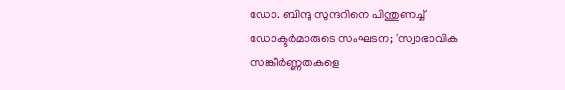ഡോ. ബിന്ദു സുന്ദറിനെ പിന്തുണച്ച് ഡോക്ടർമാരുടെ സംഘടന; 'സ്വാഭാവിക സങ്കീർണ്ണതകളെ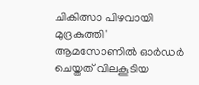ചികിത്സാ പിഴവായി മുദ്രകുത്തി'
ആമസോണിൽ ഓർഡർ ചെയ്തത് വിലകൂടിയ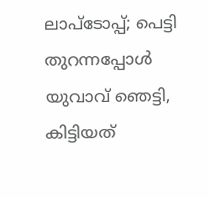ലാപ്ടോപ്പ്; പെട്ടി തുറന്നപ്പോൾ യുവാവ് ഞെട്ടി, കിട്ടിയത്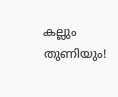കല്ലും തുണിയും!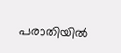പരാതിയിൽ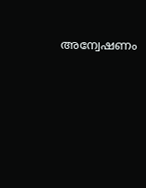അന്വേഷണം